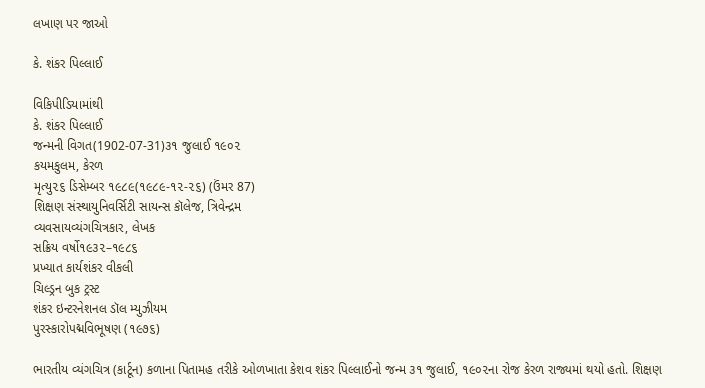લખાણ પર જાઓ

કે. શંકર પિલ્લાઈ

વિકિપીડિયામાંથી
કે. શંકર પિલ્લાઈ
જન્મની વિગત(1902-07-31)૩૧ જુલાઈ ૧૯૦૨
કયમકુલમ, કેરળ
મૃત્યુ૨૬ ડિસેમ્બર ૧૯૮૯(૧૯૮૯-૧૨-૨૬) (ઉંમર 87)
શિક્ષણ સંસ્થાયુનિવર્સિટી સાયન્સ કૉલેજ, ત્રિવેન્દ્રમ
વ્યવસાયવ્યંગચિત્રકાર, લેખક
સક્રિય વર્ષો૧૯૩૨–૧૯૮૬
પ્રખ્યાત કાર્યશંકર વીકલી
ચિલ્ડ્રન બુક ટ્રસ્ટ
શંકર ઇન્ટરનેશનલ ડૉલ મ્યુઝીયમ
પુરસ્કારોપદ્મવિભૂષણ (૧૯૭૬)

ભારતીય વ્યંગચિત્ર (કાર્ટૂન) કળાના પિતામહ તરીકે ઓળખાતા કેશવ શંકર પિલ્લાઈનો જન્મ ૩૧ જુલાઈ, ૧૯૦૨ના રોજ કેરળ રાજ્યમાં થયો હતો. શિક્ષણ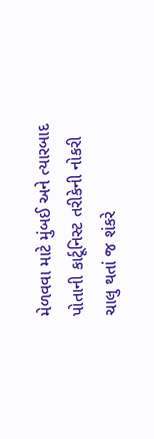મેળવવા માટે મુંબઈ અને ત્યારબાદ પોતાની કાર્ટૂનિસ્ટ તરીકેની નોકરી ચાલુ થતાં જ શંકરે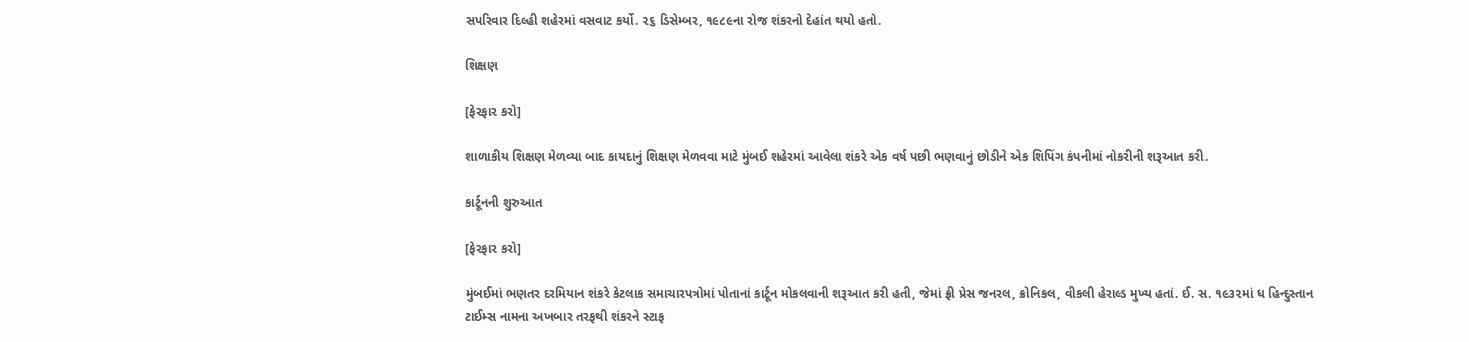સપરિવાર દિલ્હી શહેરમાં વસવાટ કર્યો. ૨૬ ડિસેમ્બર, ૧૯૮૯ના રોજ શંકરનો દેહાંત થયો હતો.

શિક્ષણ

[ફેરફાર કરો]

શાળાકીય શિક્ષણ મેળવ્યા બાદ કાયદાનું શિક્ષણ મેળવવા માટે મુંબઈ શહેરમાં આવેલા શંકરે એક વર્ષ પછી ભણવાનું છોડીને એક શિપિંગ કંપનીમાં નોકરીની શરૂઆત કરી.

કાર્ટૂનની શુરુઆત

[ફેરફાર કરો]

મુંબઈમાં ભણતર દરમિયાન શંકરે કેટલાક સમાચારપત્રોમાં પોતાનાં કાર્ટૂન મોકલવાની શરૂઆત કરી હતી, જેમાં ફ્રી પ્રેસ જનરલ, ક્રોનિકલ, વીકલી હેરાલ્ડ મુખ્ય હતાં. ઈ. સ. ૧૯૩૨માં ધ હિન્દુસ્તાન ટાઈમ્સ નામના અખબાર તરફથી શંકરને સ્ટાફ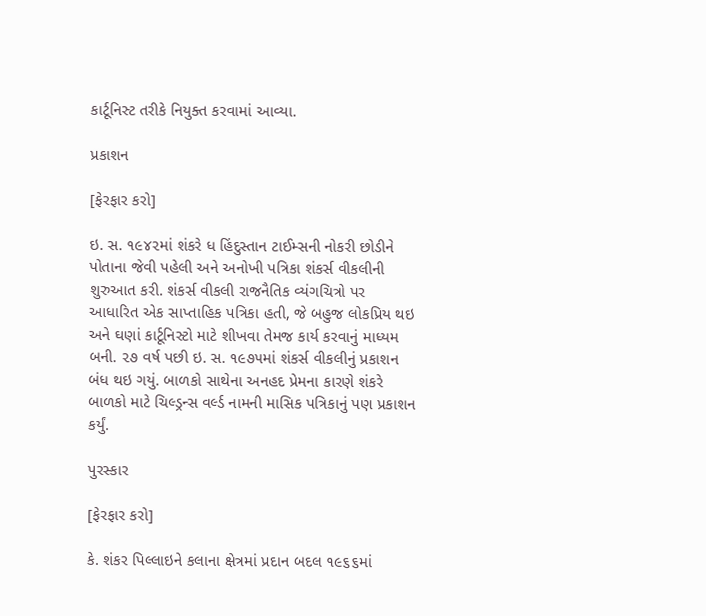કાર્ટૂનિસ્ટ તરીકે નિયુક્ત કરવામાં આવ્યા.

પ્રકાશન

[ફેરફાર કરો]

ઇ. સ. ૧૯૪૨માં શંકરે ધ હિંદુસ્તાન ટાઈમ્સની નોકરી છોડીને પોતાના જેવી પહેલી અને અનોખી પત્રિકા શંકર્સ વીકલીની શુરુઆત કરી. શંકર્સ વીકલી રાજનૈતિક વ્યંગચિત્રો પર આધારિત એક સાપ્તાહિક પત્રિકા હતી, જે બહુજ લોકપ્રિય થઇ અને ઘણાં કાર્ટૂનિસ્ટો માટે શીખવા તેમજ કાર્ય કરવાનું માધ્યમ બની. ૨૭ વર્ષ પછી ઇ. સ. ૧૯૭૫માં શંકર્સ વીકલીનું પ્રકાશન બંધ થઇ ગયું. બાળકો સાથેના અનહદ પ્રેમના કારણે શંકરે બાળકો માટે ચિલ્ડ્રન્સ વર્લ્ડ નામની માસિક પત્રિકાનું પણ પ્રકાશન કર્યું.

પુરસ્કાર

[ફેરફાર કરો]

કે. શંકર પિલ્લાઇને કલાના ક્ષેત્રમાં પ્રદાન બદલ ૧૯૬૬માં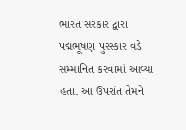ભારત સરકાર દ્વારા પદ્મભૂષણ પુરસ્કાર વડે સમ્માનિત કરવામાં આવ્યા હતા. આ ઉપરાંત તેમને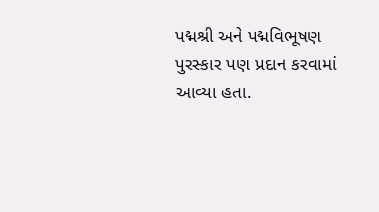પદ્મશ્રી અને પદ્મવિભૂષણ પુરસ્કાર પણ પ્રદાન કરવામાં આવ્યા હતા.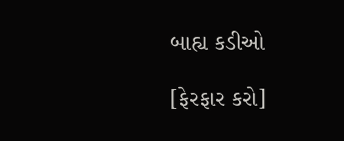બાહ્ય કડીઓ

[ફેરફાર કરો]